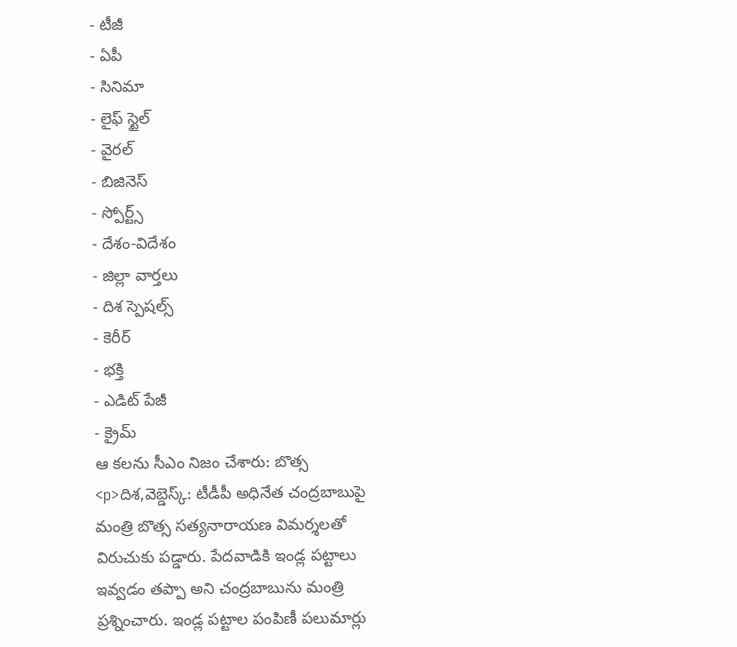- టీజీ
- ఏపీ
- సినిమా
- లైఫ్ స్టైల్
- వైరల్
- బిజినెస్
- స్పోర్ట్స్
- దేశం-విదేశం
- జిల్లా వార్తలు
- దిశ స్పెషల్స్
- కెరీర్
- భక్తి
- ఎడిట్ పేజీ
- క్రైమ్
ఆ కలను సీఎం నిజం చేశారు: బొత్స
<p>దిశ,వెబ్డెస్క్: టీడీపీ అధినేత చంద్రబాబుపై మంత్రి బొత్స సత్యనారాయణ విమర్శలతో విరుచుకు పడ్డారు. పేదవాడికి ఇండ్ల పట్టాలు ఇవ్వడం తప్పా అని చంద్రబాబును మంత్రి ప్రశ్నించారు. ఇండ్ల పట్టాల పంపిణీ పలుమార్లు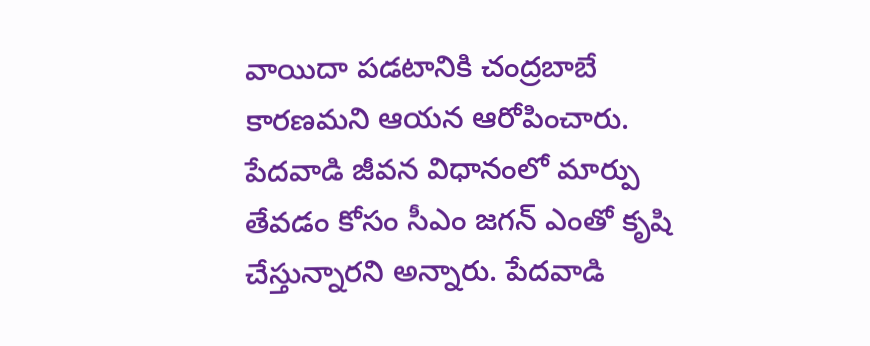వాయిదా పడటానికి చంద్రబాబే కారణమని ఆయన ఆరోపించారు. పేదవాడి జీవన విధానంలో మార్పు తేవడం కోసం సీఎం జగన్ ఎంతో కృషి చేస్తున్నారని అన్నారు. పేదవాడి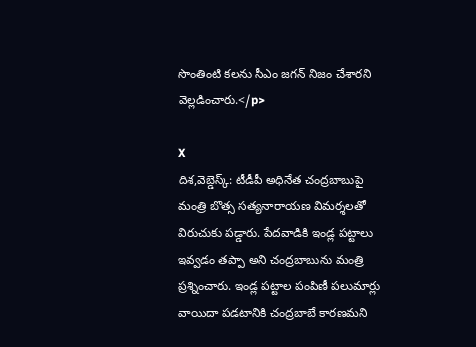సొంతింటి కలను సీఎం జగన్ నిజం చేశారని వెల్లడించారు.</p>

X
దిశ,వెబ్డెస్క్: టీడీపీ అధినేత చంద్రబాబుపై మంత్రి బొత్స సత్యనారాయణ విమర్శలతో విరుచుకు పడ్డారు. పేదవాడికి ఇండ్ల పట్టాలు ఇవ్వడం తప్పా అని చంద్రబాబును మంత్రి ప్రశ్నించారు. ఇండ్ల పట్టాల పంపిణీ పలుమార్లు వాయిదా పడటానికి చంద్రబాబే కారణమని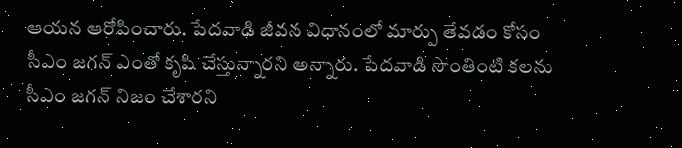ఆయన ఆరోపించారు. పేదవాడి జీవన విధానంలో మార్పు తేవడం కోసం సీఎం జగన్ ఎంతో కృషి చేస్తున్నారని అన్నారు. పేదవాడి సొంతింటి కలను సీఎం జగన్ నిజం చేశారని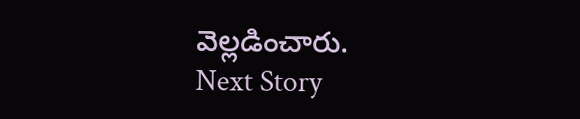వెల్లడించారు.
Next Story